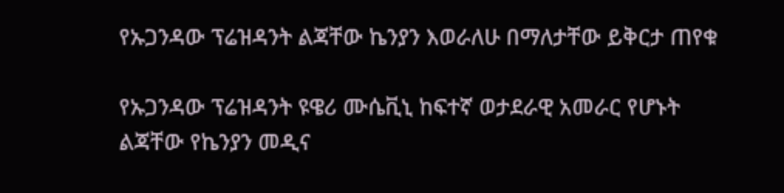የኡጋንዳው ፕሬዝዳንት ልጃቸው ኬንያን እወራለሁ በማለታቸው ይቅርታ ጠየቁ

የኡጋንዳው ፕሬዝዳንት ዩዌሪ ሙሴቪኒ ከፍተኛ ወታደራዊ አመራር የሆኑት ልጃቸው የኬንያን መዲና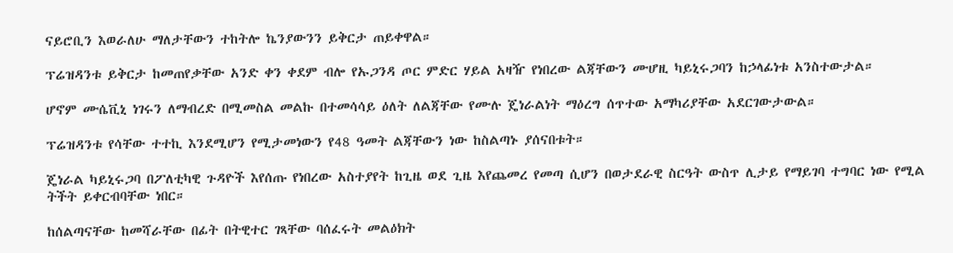ናይሮቢን እወራለሁ ማለታቸውን ተከትሎ ኬንያውንን ይቅርታ ጠይቀዋል።

ፕሬዝዳንቱ ይቅርታ ከመጠየቃቸው አንድ ቀን ቀደም ብሎ የኡጋንዳ ጦር ምድር ሃይል አዛዥ የነበረው ልጃቸውን ሙሆዚ ካይኒሩጋባን ከኃላፊነቱ አንስተውታል።

ሆኖም ሙሴቪኒ ነገሩን ለማብረድ በሚመስል መልኩ በተመሳሳይ ዕለት ለልጃቸው የሙሉ ጄነራልነት ማዕረግ ሰጥተው አማካሪያቸው አደርገውታውል።

ፕሬዝዳንቱ የሳቸው ተተኪ እንደሚሆን የሚታመነውን የ48 ዓመት ልጃቸውን ነው ከስልጣኑ ያሰናበቱት።

ጄነራል ካይኒሩጋባ በፖለቲካዊ ጉዳዮች እየሰጡ የነበረው አስተያየት ከጊዜ ወደ ጊዜ እየጨመረ የመጣ ሲሆን በወታደራዊ ስርዓት ውስጥ ሊታይ የማይገባ ተግባር ነው የሚል ትችት ይቀርብባቸው ነበር።

ከሰልጣናቸው ከመሻራቸው በፊት በትዊተር ገጻቸው ባሰፈሩት መልዕክት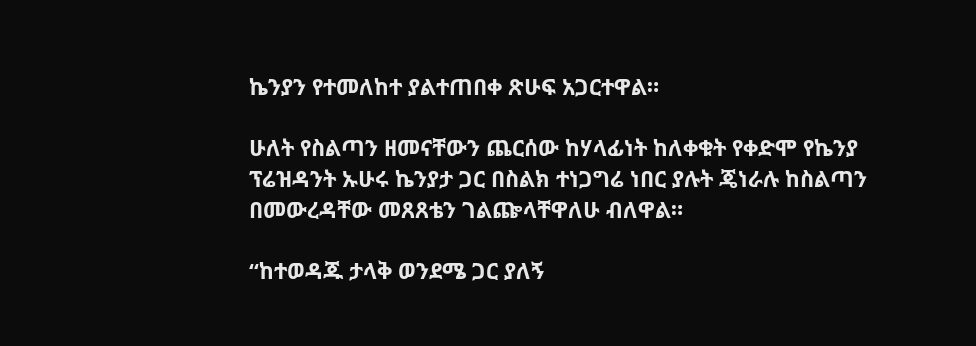ኬንያን የተመለከተ ያልተጠበቀ ጽሁፍ አጋርተዋል።

ሁለት የስልጣን ዘመናቸውን ጨርሰው ከሃላፊነት ከለቀቁት የቀድሞ የኬንያ ፕሬዝዳንት ኡሁሩ ኬንያታ ጋር በስልክ ተነጋግሬ ነበር ያሉት ጄነራሉ ከስልጣን በመውረዳቸው መጸጸቴን ገልጬላቸዋለሁ ብለዋል።

“ከተወዳጁ ታላቅ ወንደሜ ጋር ያለኝ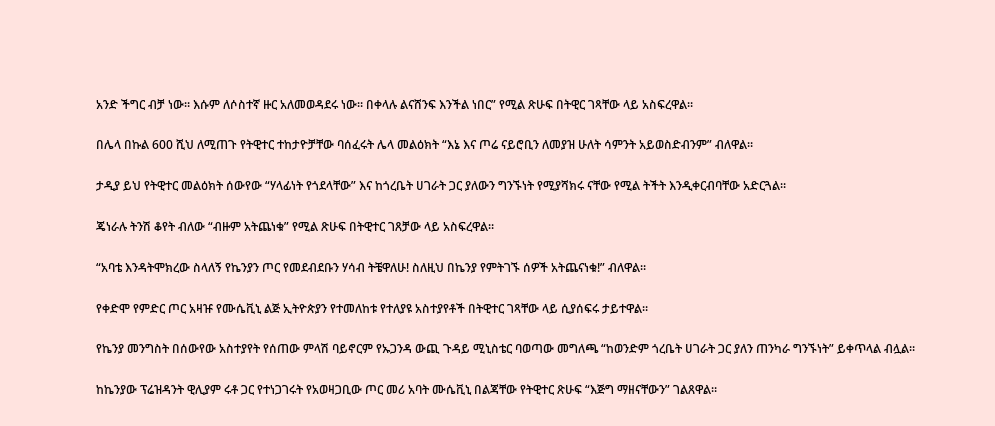አንድ ችግር ብቻ ነው። እሱም ለሶስተኛ ዙር አለመወዳደሩ ነው። በቀላሉ ልናሸንፍ እንችል ነበር” የሚል ጽሁፍ በትዊር ገጻቸው ላይ አስፍረዋል።

በሌላ በኩል 600 ሺህ ለሚጠጉ የትዊተር ተከታዮቻቸው ባሰፈሩት ሌላ መልዕክት “እኔ እና ጦሬ ናይሮቢን ለመያዝ ሁለት ሳምንት አይወስድብንም” ብለዋል።

ታዲያ ይህ የትዊተር መልዕክት ሰውየው “ሃላፊነት የጎደላቸው” እና ከጎረቤት ሀገራት ጋር ያለውን ግንኙነት የሚያሻክሩ ናቸው የሚል ትችት እንዲቀርብባቸው አድርጓል።

ጄነራሉ ትንሽ ቆየት ብለው “ብዙም አትጨነቁ” የሚል ጽሁፍ በትዊተር ገጸቻው ላይ አስፍረዋል።

“አባቴ እንዳትሞክረው ስላለኝ የኬንያን ጦር የመደብደቡን ሃሳብ ትቼዋለሁ! ስለዚህ በኬንያ የምትገኙ ሰዎች አትጨናነቁ!” ብለዋል።

የቀድሞ የምድር ጦር አዛዡ የሙሴቪኒ ልጅ ኢትዮጵያን የተመለከቱ የተለያዩ አስተያየቶች በትዊተር ገጻቸው ላይ ሲያሰፍሩ ታይተዋል።

የኬንያ መንግስት በሰውየው አስተያየት የሰጠው ምላሽ ባይኖርም የኡጋንዳ ውጪ ጉዳይ ሚኒስቴር ባወጣው መግለጫ “ከወንድም ጎረቤት ሀገራት ጋር ያለን ጠንካራ ግንኙነት” ይቀጥላል ብሏል።

ከኬንያው ፕሬዝዳንት ዊሊያም ሩቶ ጋር የተነጋገሩት የአወዛጋቢው ጦር መሪ አባት ሙሴቪኒ በልጃቸው የትዊተር ጽሁፍ “እጅግ ማዘናቸውን” ገልጸዋል።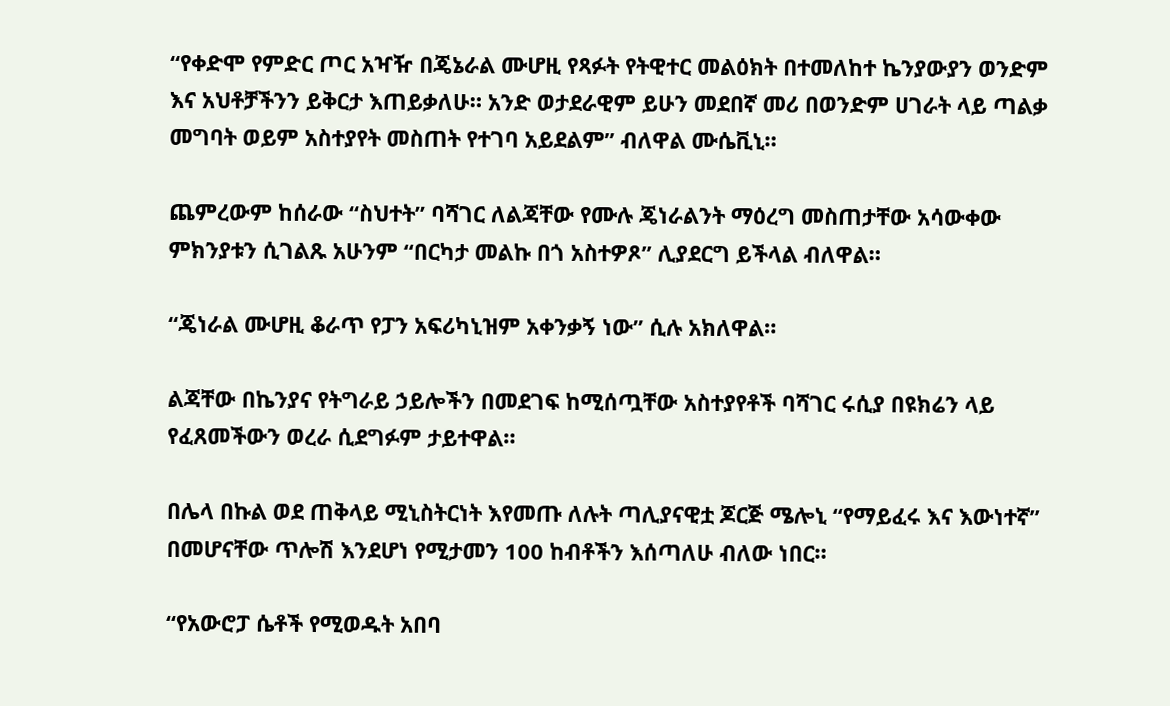“የቀድሞ የምድር ጦር አዣዥ በጄኔራል ሙሆዚ የጻፉት የትዊተር መልዕክት በተመለከተ ኬንያውያን ወንድም እና አህቶቻችንን ይቅርታ እጠይቃለሁ። አንድ ወታደራዊም ይሁን መደበኛ መሪ በወንድም ሀገራት ላይ ጣልቃ መግባት ወይም አስተያየት መስጠት የተገባ አይደልም” ብለዋል ሙሴቪኒ።

ጨምረውም ከሰራው “ስህተት” ባሻገር ለልጃቸው የሙሉ ጄነራልንት ማዕረግ መስጠታቸው አሳውቀው ምክንያቱን ሲገልጹ አሁንም “በርካታ መልኩ በጎ አስተዎጾ” ሊያደርግ ይችላል ብለዋል።

“ጄነራል ሙሆዚ ቆራጥ የፓን አፍሪካኒዝም አቀንቃኝ ነው” ሲሉ አክለዋል።

ልጃቸው በኬንያና የትግራይ ኃይሎችን በመደገፍ ከሚሰጧቸው አስተያየቶች ባሻገር ሩሲያ በዩክሬን ላይ የፈጸመችውን ወረራ ሲደግፉም ታይተዋል።

በሌላ በኩል ወደ ጠቅላይ ሚኒስትርነት እየመጡ ለሉት ጣሊያናዊቷ ጆርጅ ሜሎኒ “የማይፈሩ እና እውነተኛ” በመሆናቸው ጥሎሽ እንደሆነ የሚታመን 100 ከብቶችን እሰጣለሁ ብለው ነበር።

“የአውሮፓ ሴቶች የሚወዱት አበባ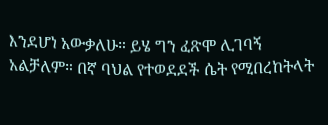እንደሆነ አውቃለሁ። ይሄ ግን ፈጽሞ ሊገባኝ አልቻለም። በኛ ባህል የተወደደች ሴት የሚበረከትላት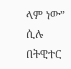ላም ነው” ሲሉ በትዊተር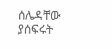ሰሌዳቸው ያሰፍሩት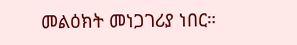መልዕክት መነጋገሪያ ነበር።